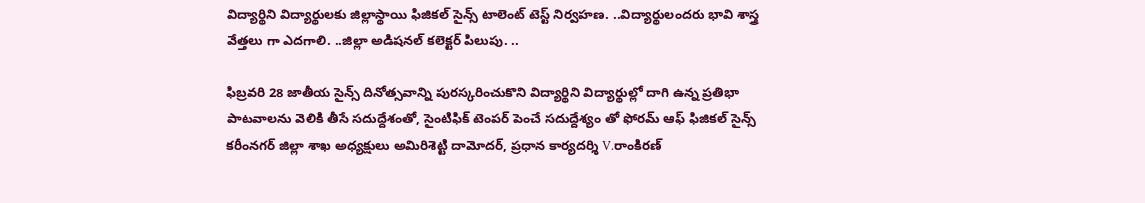విద్యార్థిని విద్యార్థులకు జిల్లాస్థాయి ఫిజికల్ సైన్స్ టాలెంట్ టెస్ట్ నిర్వహణ. ..విద్యార్థులందరు భావి శాస్త్ర వేత్తలు గా ఎదగాలి. ..జిల్లా అడిషనల్ కలెక్టర్ పిలుపు. ..

ఫిబ్రవరి 28 జాతీయ సైన్స్ దినోత్సవాన్ని పురస్కరించుకొని విద్యార్థిని విద్యార్థుల్లో దాగి ఉన్న ప్రతిభా పాటవాలను వెలికి తీసే సదుద్దేశంతో, సైంటిఫిక్ టెంపర్ పెంచే సదుద్దేశ్యం తో ఫోరమ్ ఆఫ్ ఫిజికల్ సైన్స్ కరీంనగర్ జిల్లా శాఖ అధ్యక్షులు అమిరిశెట్టి దామోదర్, ప్రధాన కార్యదర్శి V.రాంకిరణ్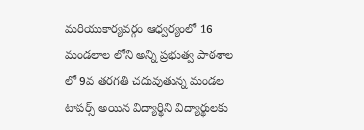మరియుకార్యవర్గం ఆధ్వర్యంలో 16 మండలాల లోని అన్ని ప్రభుత్వ పాఠశాల లో 9వ తరగతి చదువుతున్న మండల టాపర్స్ అయిన విద్యార్థిని విద్యార్థులకు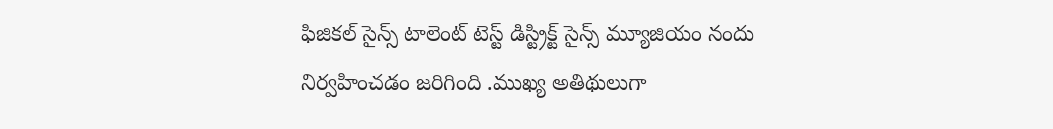ఫిజికల్ సైన్స్ టాలెంట్ టెస్ట్ డిస్ట్రిక్ట్ సైన్స్ మ్యూజియం నందు నిర్వహించడం జరిగింది .ముఖ్య అతిథులుగా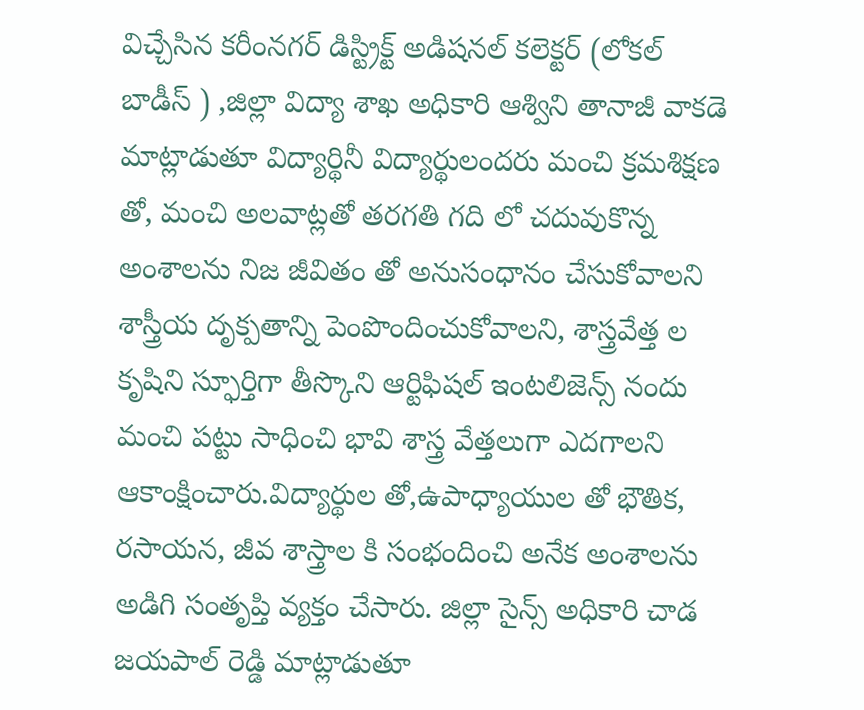విచ్చేసిన కరీంనగర్ డిస్ట్రిక్ట్ అడిషనల్ కలెక్టర్ (లోకల్ బాడీస్ ) ,జిల్లా విద్యా శాఖ అధికారి ఆశ్విని తానాజీ వాకడె మాట్లాడుతూ విద్యార్థినీ విద్యార్థులందరు మంచి క్రమశిక్షణ తో, మంచి అలవాట్లతో తరగతి గది లో చదువుకొన్న అంశాలను నిజ జీవితం తో అనుసంధానం చేసుకోవాలని శాస్త్రీయ దృక్పతాన్ని పెంపొందించుకోవాలని, శాస్త్రవేత్త ల కృషిని స్ఫూర్తిగా తీస్కొని ఆర్టిఫిషల్ ఇంటలిజెన్స్ నందు మంచి పట్టు సాధించి భావి శాస్త్ర వేత్తలుగా ఎదగాలని ఆకాంక్షించారు.విద్యార్థుల తో,ఉపాధ్యాయుల తో భౌతిక, రసాయన, జీవ శాస్త్రాల కి సంభందించి అనేక అంశాలను అడిగి సంతృప్తి వ్యక్తం చేసారు. జిల్లా సైన్స్ అధికారి చాడ జయపాల్ రెడ్డి మాట్లాడుతూ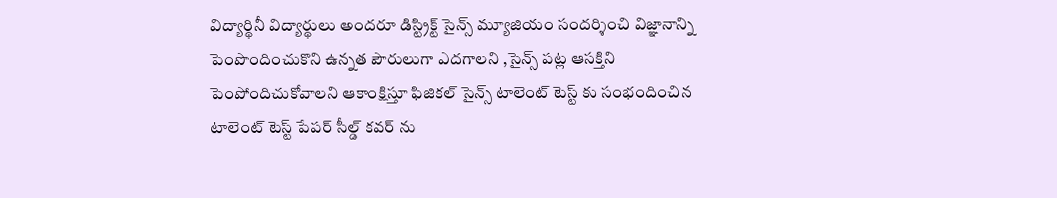విద్యార్థినీ విద్యార్థులు అందరూ డిస్ట్రిక్ట్ సైన్స్ మ్యూజియం సందర్శించి విజ్ఞానాన్ని పెంపొందించుకొని ఉన్నత పౌరులుగా ఎదగాలని ,సైన్స్ పట్ల ఆసక్తిని పెంపోందిచుకోవాలని ఆకాంక్షిస్తూ ఫిజికల్ సైన్స్ టాలెంట్ టెస్ట్ కు సంభందించిన టాలెంట్ టెస్ట్ పేపర్ సీల్డ్ కవర్ ను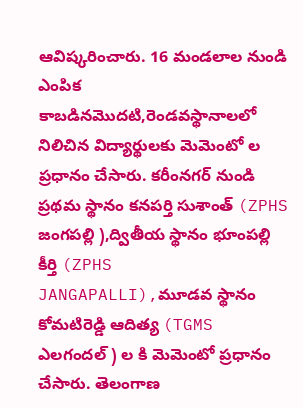ఆవిష్కరించారు. 16 మండలాల నుండి ఎంపిక కాబడినమొదటి,రెండవస్థానాలలో నిలిచిన విద్యార్థులకు మెమెంటో ల ప్రధానం చేసారు. కరీంనగర్ నుండి ప్రథమ స్థానం కనపర్తి సుశాంత్ (ZPHS జంగపల్లి ),ద్వితీయ స్థానం భూంపల్లి కీర్తి (ZPHS JANGAPALLI),మూడవ స్థానం కోమటిరెడ్డి ఆదిత్య (TGMS ఎలగందల్ ) ల కి మెమెంటో ప్రధానం చేసారు. తెలంగాణ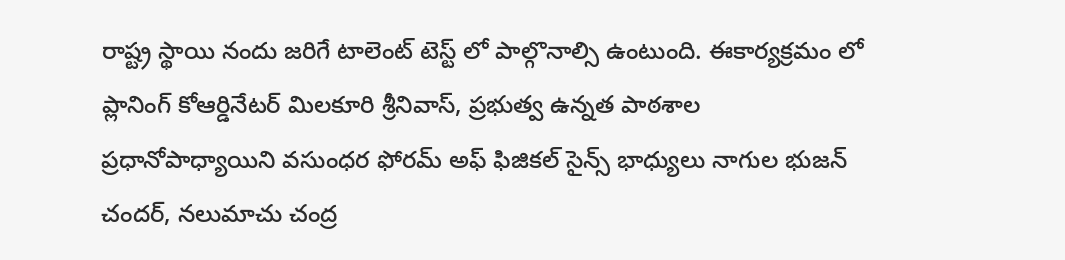రాష్ట్ర స్థాయి నందు జరిగే టాలెంట్ టెస్ట్ లో పాల్గొనాల్సి ఉంటుంది. ఈకార్యక్రమం లో ప్లానింగ్ కోఆర్డినేటర్ మిలకూరి శ్రీనివాస్, ప్రభుత్వ ఉన్నత పాఠశాల ప్రధానోపాధ్యాయిని వసుంధర ఫోరమ్ అఫ్ ఫిజికల్ సైన్స్ భాధ్యులు నాగుల భుజన్ చందర్, నలుమాచు చంద్ర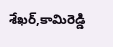శేఖర్,కామిరెడ్డి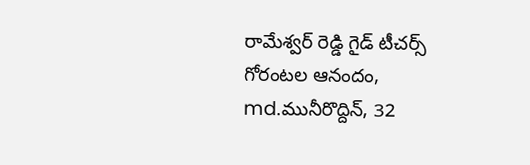రామేశ్వర్ రెడ్డి గైడ్ టీచర్స్ గోరంటల ఆనందం, md.మునీరొద్దిన్, 32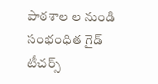పాఠశాల ల నుండి సంభంధిత గైడ్ టీచర్స్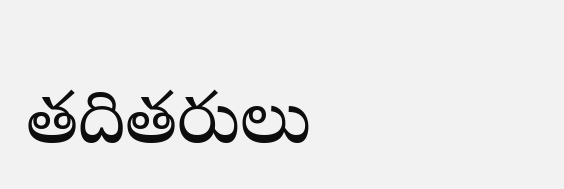తదితరులు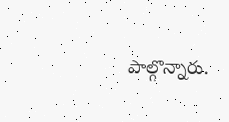పాల్గొన్నారు.